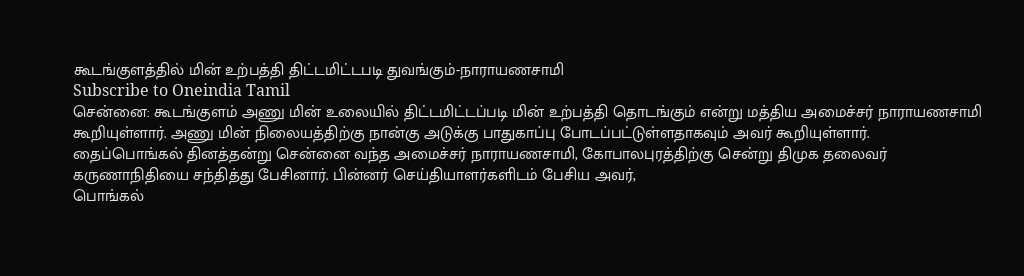கூடங்குளத்தில் மின் உற்பத்தி திட்டமிட்டபடி துவங்கும்-நாராயணசாமி
Subscribe to Oneindia Tamil
சென்னை: கூடங்குளம் அணு மின் உலையில் திட்டமிட்டப்படி மின் உற்பத்தி தொடங்கும் என்று மத்திய அமைச்சர் நாராயணசாமி கூறியுள்ளார். அணு மின் நிலையத்திற்கு நான்கு அடுக்கு பாதுகாப்பு போடப்பட்டுள்ளதாகவும் அவர் கூறியுள்ளார்.
தைப்பொங்கல் தினத்தன்று சென்னை வந்த அமைச்சர் நாராயணசாமி, கோபாலபுரத்திற்கு சென்று திமுக தலைவர் கருணாநிதியை சந்தித்து பேசினார். பின்னர் செய்தியாளர்களிடம் பேசிய அவர்,
பொங்கல்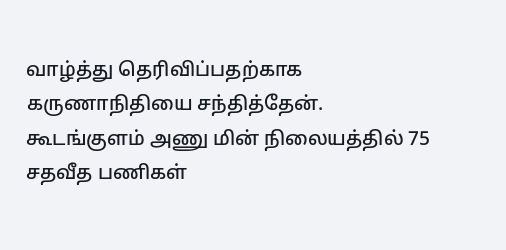வாழ்த்து தெரிவிப்பதற்காக கருணாநிதியை சந்தித்தேன். கூடங்குளம் அணு மின் நிலையத்தில் 75 சதவீத பணிகள்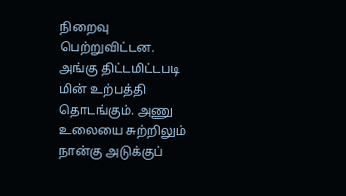நிறைவு பெற்றுவிட்டன.
அங்கு திட்டமிட்டபடி மின் உற்பத்தி தொடங்கும். அணு உலையை சுற்றிலும் நான்கு அடுக்குப்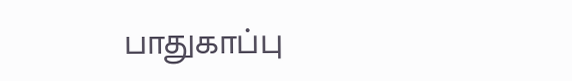பாதுகாப்பு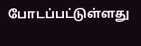போடப்பட்டுள்ளது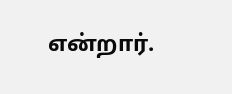என்றார்.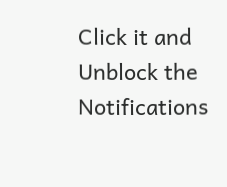Click it and Unblock the Notifications